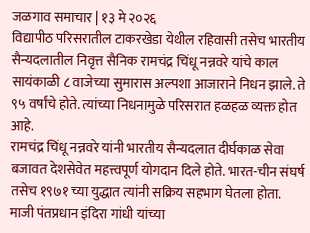जळगाव समाचार | १३ मे २०२६
विद्यापीठ परिसरातील टाकरखेडा येथील रहिवासी तसेच भारतीय सैन्यदलातील निवृत्त सैनिक रामचंद्र चिंधू नन्नवरे यांचे काल सायंकाळी ८ वाजेच्या सुमारास अल्पशा आजाराने निधन झाले. ते ९५ वर्षांचे होते. त्यांच्या निधनामुळे परिसरात हळहळ व्यक्त होत आहे.
रामचंद्र चिंधू नन्नवरे यांनी भारतीय सैन्यदलात दीर्घकाळ सेवा बजावत देशसेवेत महत्त्वपूर्ण योगदान दिले होते. भारत-चीन संघर्ष तसेच १९७१ च्या युद्धात त्यांनी सक्रिय सहभाग घेतला होता. माजी पंतप्रधान इंदिरा गांधी यांच्या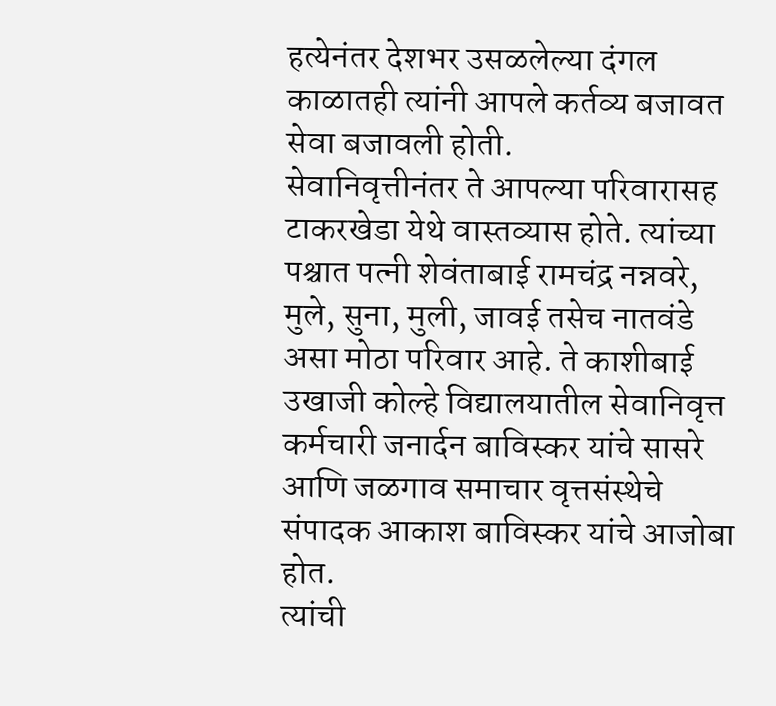हत्येनंतर देशभर उसळलेल्या दंगल काळातही त्यांनी आपले कर्तव्य बजावत सेवा बजावली होती.
सेवानिवृत्तीनंतर ते आपल्या परिवारासह टाकरखेडा येथे वास्तव्यास होते. त्यांच्या पश्चात पत्नी शेवंताबाई रामचंद्र नन्नवरे, मुले, सुना, मुली, जावई तसेच नातवंडे असा मोठा परिवार आहे. ते काशीबाई उखाजी कोल्हे विद्यालयातील सेवानिवृत्त कर्मचारी जनार्दन बाविस्कर यांचे सासरे आणि जळगाव समाचार वृत्तसंस्थेचे संपादक आकाश बाविस्कर यांचे आजोबा होत.
त्यांची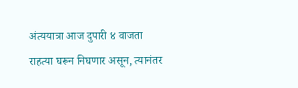अंत्ययात्रा आज दुपारी ४ वाजता राहत्या घरून निघणार असून, त्यानंतर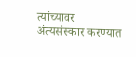त्यांच्यावर अंत्यसंस्कार करण्यात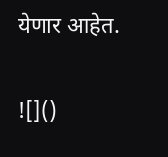येणार आहेत.

![]()